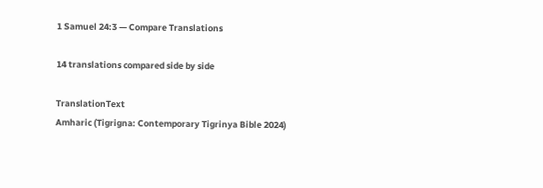1 Samuel 24:3 — Compare Translations

14 translations compared side by side

TranslationText
Amharic (Tigrigna: Contemporary Tigrinya Bible 2024)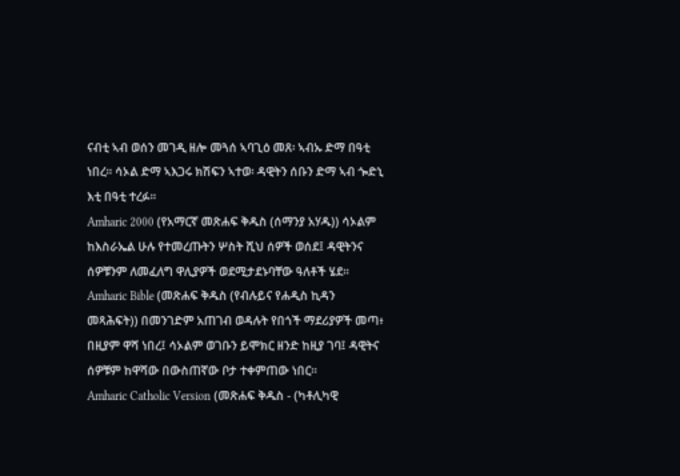ናብቲ ኣብ ወሰን መገዲ ዘሎ መጓሰ ኣባጊዕ መጸ፡ ኣብኡ ድማ በዓቲ ነበረ። ሳኦል ድማ ኣእጋሩ ክሽፍን ኣተወ፡ ዳዊትን ሰቡን ድማ ኣብ ጐድኒ እቲ በዓቲ ተረፉ።
Amharic 2000 (የአማርኛ መጽሐፍ ቅዱስ (ሰማንያ አሃዱ)) ሳኦልም ከእስራኤል ሁሉ የተመረጡትን ሦስት ሺህ ሰዎች ወሰደ፤ ዳዊትንና ሰዎቹንም ለመፈለግ ዋሊያዎች ወደሚታደኑባቸው ዓለቶች ሄደ።
Amharic Bible (መጽሐፍ ቅዱስ (የብሉይና የሐዲስ ኪዳን መጻሕፍት)) በመንገድም አጠገብ ወዳሉት የበጎች ማደሪያዎች መጣ፥ በዚያም ዋሻ ነበረ፤ ሳኦልም ወገቡን ይሞክር ዘንድ ከዚያ ገባ፤ ዳዊትና ሰዎቹም ከዋሻው በውስጠኛው ቦታ ተቀምጠው ነበር።
Amharic Catholic Version (መጽሐፍ ቅዱስ - (ካቶሊካዊ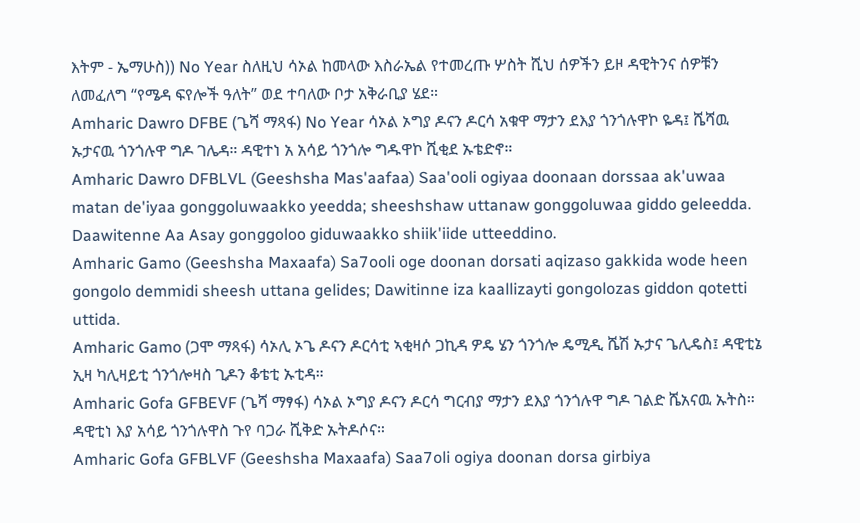እትም - ኤማሁስ)) No Year ስለዚህ ሳኦል ከመላው እስራኤል የተመረጡ ሦስት ሺህ ሰዎችን ይዞ ዳዊትንና ሰዎቹን ለመፈለግ “የሜዳ ፍየሎች ዓለት” ወደ ተባለው ቦታ አቅራቢያ ሄደ።
Amharic Dawro DFBE (ጌሻ ማጻፋ) No Year ሳኦል ኦግያ ዶናን ዶርሳ አቁዋ ማታን ደእያ ጎንጎሉዋኮ ዬዳ፤ ሼሻዉ ኡታናዉ ጎንጎሉዋ ግዶ ገሌዳ። ዳዊተነ አ አሳይ ጎንጎሎ ግዱዋኮ ሺቂደ ኡቴድኖ።
Amharic Dawro DFBLVL (Geeshsha Mas'aafaa) Saa'ooli ogiyaa doonaan dorssaa ak'uwaa matan de'iyaa gonggoluwaakko yeedda; sheeshshaw uttanaw gonggoluwaa giddo geleedda. Daawitenne Aa Asay gonggoloo giduwaakko shiik'iide utteeddino.
Amharic Gamo (Geeshsha Maxaafa) Sa7ooli oge doonan dorsati aqizaso gakkida wode heen gongolo demmidi sheesh uttana gelides; Dawitinne iza kaallizayti gongolozas giddon qotetti uttida.
Amharic Gamo (ጋሞ ማጻፋ) ሳኦሊ ኦጌ ዶናን ዶርሳቲ ኣቂዛሶ ጋኪዳ ዎዴ ሄን ጎንጎሎ ዴሚዲ ሼሽ ኡታና ጌሊዴስ፤ ዳዊቲኔ ኢዛ ካሊዛይቲ ጎንጎሎዛስ ጊዶን ቆቴቲ ኡቲዳ።
Amharic Gofa GFBEVF (ጌሻ ማፃፋ) ሳኦል ኦግያ ዶናን ዶርሳ ግርብያ ማታን ደእያ ጎንጎሉዋ ግዶ ገልድ ሼአናዉ ኡትስ። ዳዊቲነ እያ አሳይ ጎንጎሉዋስ ጉየ ባጋራ ሺቅድ ኡትዶሶና።
Amharic Gofa GFBLVF (Geeshsha Maxaafa) Saa7oli ogiya doonan dorsa girbiya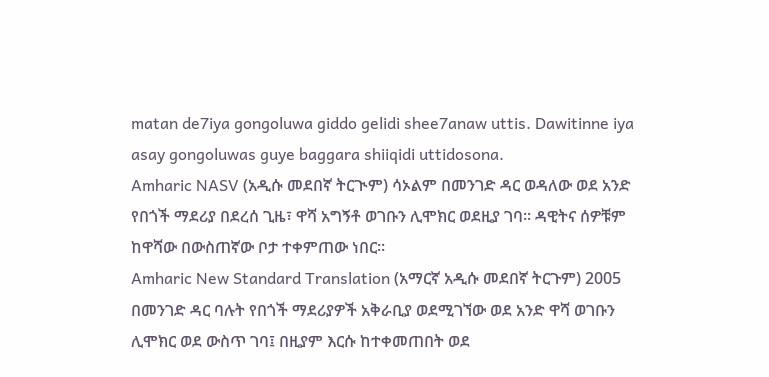matan de7iya gongoluwa giddo gelidi shee7anaw uttis. Dawitinne iya asay gongoluwas guye baggara shiiqidi uttidosona.
Amharic NASV (አዲሱ መደበኛ ትርጒም) ሳኦልም በመንገድ ዳር ወዳለው ወደ አንድ የበጎች ማደሪያ በደረሰ ጊዜ፣ ዋሻ አግኝቶ ወገቡን ሊሞክር ወደዚያ ገባ። ዳዊትና ሰዎቹም ከዋሻው በውስጠኛው ቦታ ተቀምጠው ነበር።
Amharic New Standard Translation (አማርኛ አዲሱ መደበኛ ትርጉም) 2005 በመንገድ ዳር ባሉት የበጎች ማደሪያዎች አቅራቢያ ወደሚገኘው ወደ አንድ ዋሻ ወገቡን ሊሞክር ወደ ውስጥ ገባ፤ በዚያም እርሱ ከተቀመጠበት ወደ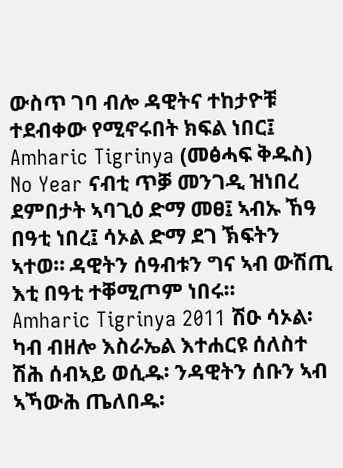ውስጥ ገባ ብሎ ዳዊትና ተከታዮቹ ተደብቀው የሚኖሩበት ክፍል ነበር፤
Amharic Tigrinya (መፅሓፍ ቅዱስ) No Year ናብቲ ጥቓ መንገዲ ዝነበረ ደምበታት ኣባጊዕ ድማ መፀ፤ ኣብኡ ኸዓ በዓቲ ነበረ፤ ሳኦል ድማ ደገ ኽፍትን ኣተወ። ዳዊትን ሰዓብቱን ግና ኣብ ውሽጢ እቲ በዓቲ ተቐሚጦም ነበሩ።
Amharic Tigrinya 2011 ሽዑ ሳኦል፡ ካብ ብዘሎ እስራኤል እተሐርዩ ሰለስተ ሽሕ ሰብኣይ ወሲዱ፡ ንዳዊትን ሰቡን ኣብ ኣኻውሕ ጤለበዱ፡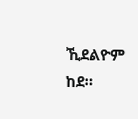ኺደልዮም ከደ።